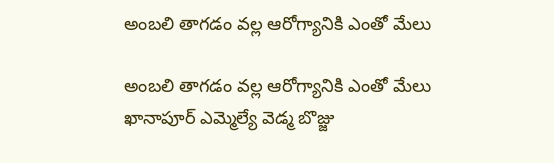అంబలి తాగడం వల్ల ఆరోగ్యానికి ఎంతో మేలు

అంబలి తాగడం వల్ల ఆరోగ్యానికి ఎంతో మేలు
ఖానాపూర్ ఎమ్మెల్యే వెడ్మ బొజ్జు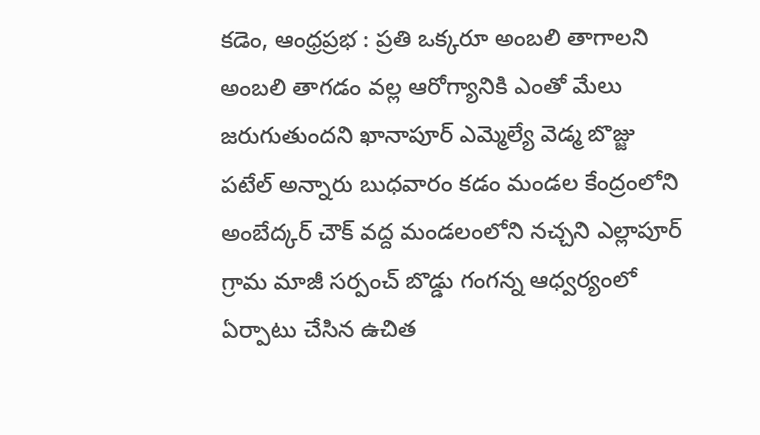కడెం, ఆంధ్రప్రభ : ప్రతి ఒక్కరూ అంబలి తాగాలని అంబలి తాగడం వల్ల ఆరోగ్యానికి ఎంతో మేలు జరుగుతుందని ఖానాపూర్ ఎమ్మెల్యే వెడ్మ బొజ్జు పటేల్ అన్నారు బుధవారం కడం మండల కేంద్రంలోని అంబేద్కర్ చౌక్ వద్ద మండలంలోని నచ్చని ఎల్లాపూర్ గ్రామ మాజీ సర్పంచ్ బొడ్డు గంగన్న ఆధ్వర్యంలో ఏర్పాటు చేసిన ఉచిత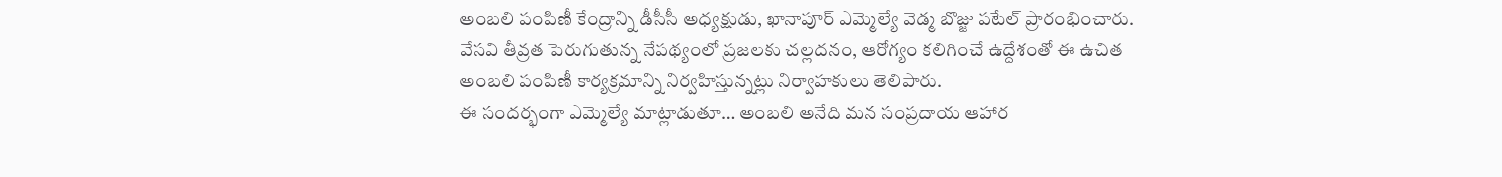అంబలి పంపిణీ కేంద్రాన్ని డీసీసీ అధ్యక్షుడు, ఖానాపూర్ ఎమ్మెల్యే వెడ్మ బొజ్జు పటేల్ ప్రారంభించారు. వేసవి తీవ్రత పెరుగుతున్న నేపథ్యంలో ప్రజలకు చల్లదనం, ఆరోగ్యం కలిగించే ఉద్దేశంతో ఈ ఉచిత అంబలి పంపిణీ కార్యక్రమాన్ని నిర్వహిస్తున్నట్లు నిర్వాహకులు తెలిపారు.
ఈ సందర్భంగా ఎమ్మెల్యే మాట్లాడుతూ… అంబలి అనేది మన సంప్రదాయ ఆహార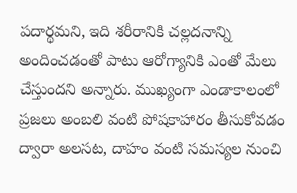పదార్థమని, ఇది శరీరానికి చల్లదనాన్ని అందించడంతో పాటు ఆరోగ్యానికి ఎంతో మేలు చేస్తుందని అన్నారు. ముఖ్యంగా ఎండాకాలంలో ప్రజలు అంబలి వంటి పోషకాహారం తీసుకోవడం ద్వారా అలసట, దాహం వంటి సమస్యల నుంచి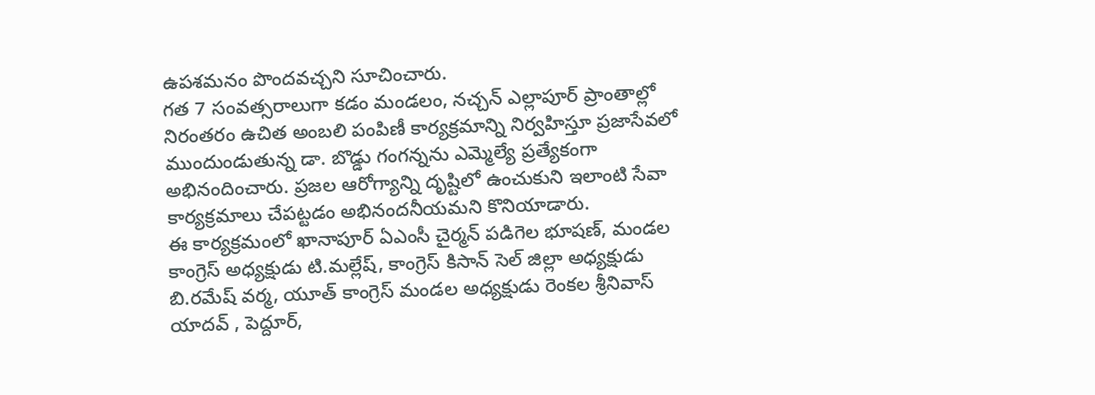ఉపశమనం పొందవచ్చని సూచించారు.
గత 7 సంవత్సరాలుగా కడం మండలం, నచ్చన్ ఎల్లాపూర్ ప్రాంతాల్లో నిరంతరం ఉచిత అంబలి పంపిణీ కార్యక్రమాన్ని నిర్వహిస్తూ ప్రజాసేవలో ముందుండుతున్న డా. బొడ్డు గంగన్నను ఎమ్మెల్యే ప్రత్యేకంగా అభినందించారు. ప్రజల ఆరోగ్యాన్ని దృష్టిలో ఉంచుకుని ఇలాంటి సేవా కార్యక్రమాలు చేపట్టడం అభినందనీయమని కొనియాడారు.
ఈ కార్యక్రమంలో ఖానాపూర్ ఏఎంసీ చైర్మన్ పడిగెల భూషణ్, మండల కాంగ్రెస్ అధ్యక్షుడు టి.మల్లేష్, కాంగ్రెస్ కిసాన్ సెల్ జిల్లా అధ్యక్షుడు బి.రమేష్ వర్మ, యూత్ కాంగ్రెస్ మండల అధ్యక్షుడు రెంకల శ్రీనివాస్ యాదవ్ , పెద్దూర్,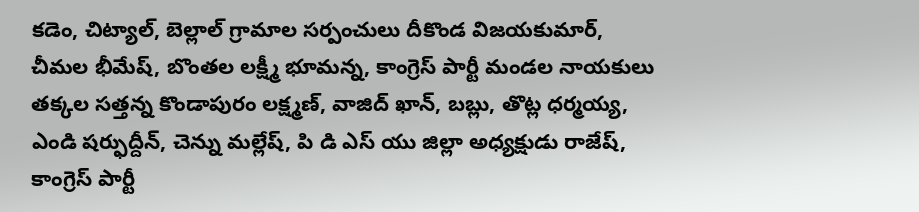కడెం, చిట్యాల్, బెల్లాల్ గ్రామాల సర్పంచులు దీకొండ విజయకుమార్, చీమల భీమేష్, బొంతల లక్ష్మీ భూమన్న, కాంగ్రెస్ పార్టీ మండల నాయకులు తక్కల సత్తన్న కొండాపురం లక్ష్మణ్, వాజిద్ ఖాన్, బబ్లు, తొట్ల ధర్మయ్య, ఎండి షర్ఫుద్దీన్, చెన్ను మల్లేష్, పి డి ఎస్ యు జిల్లా అధ్యక్షుడు రాజేష్, కాంగ్రెస్ పార్టీ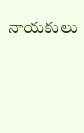నాయకులు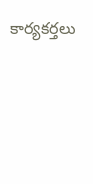కార్యకర్తలు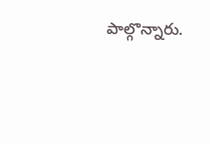పాల్గొన్నారు.